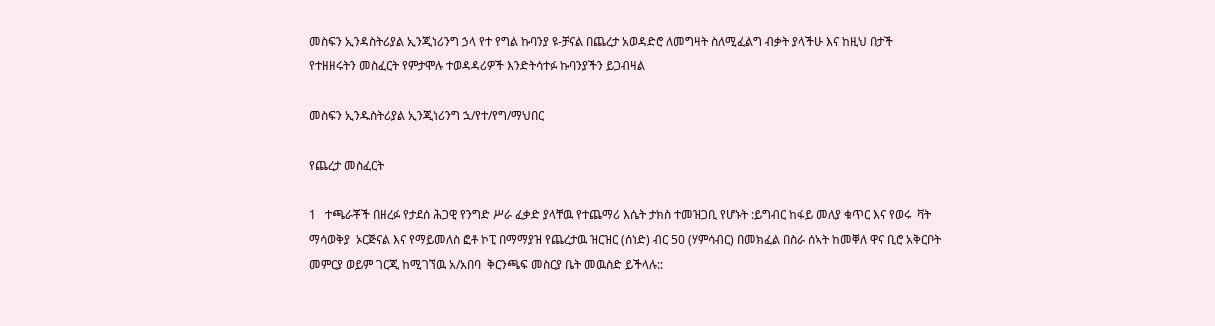መስፍን ኢንዳስትሪያል ኢንጂነሪንግ ኃላ የተ የግል ኩባንያ ዩ-ቻናል በጨረታ አወዳድሮ ለመግዛት ስለሚፈልግ ብቃት ያላችሁ እና ከዚህ በታች የተዘዘሩትን መስፈርት የምታሞሉ ተወዳዳሪዎች እንድትሳተፉ ኩባንያችን ይጋብዛል

መስፍን ኢንዱስትሪያል ኢንጂነሪንግ ኋ/የተ/የግ/ማህበር

የጨረታ መስፈርት

1   ተጫራቾች በዘረፉ የታደሰ ሕጋዊ የንግድ ሥራ ፈቃድ ያላቸዉ የተጨማሪ እሴት ታክስ ተመዝጋቢ የሆኑት :ይግብር ከፋይ መለያ ቁጥር እና የወሩ  ቫት ማሳወቅያ  ኦርጅናል እና የማይመለስ ፎቶ ኮፒ በማማያዝ የጨረታዉ ዝርዝር (ሰነድ) ብር 50 (ሃምሳብር) በመክፈል በስራ ሰኣት ከመቐለ ዋና ቢሮ አቅርቦት መምርያ ወይም ገርጂ ከሚገኘዉ አ/አበባ  ቅርንጫፍ መስርያ ቤት መዉስድ ይችላሉ::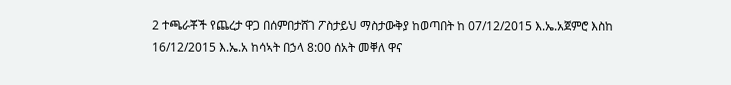2 ተጫራቾች የጨረታ ዋጋ በሰምበታሸገ ፖስታይህ ማስታውቅያ ከወጣበት ከ 07/12/2015 እ.ኤ.አጀምሮ እስከ 16/12/2015 እ.ኤ.አ ከሳኣት በኃላ 8:00 ሰአት መቐለ ዋና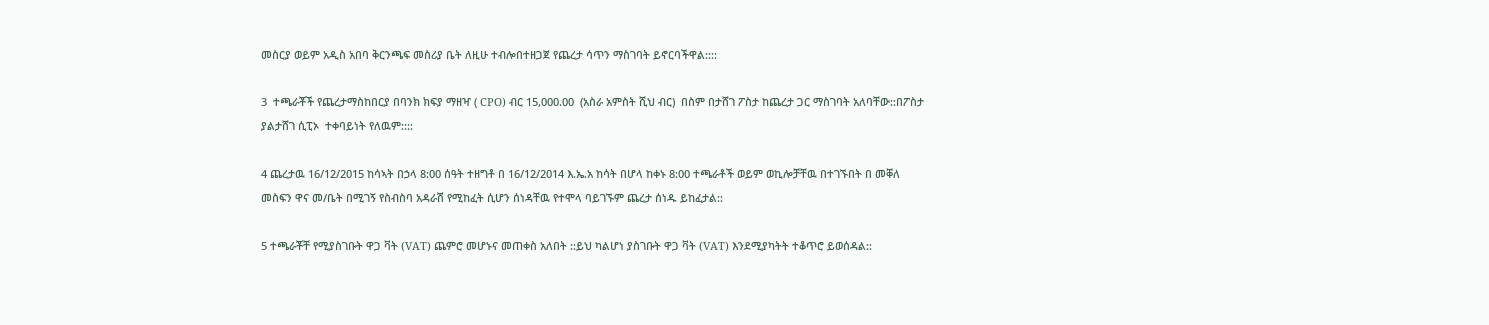መስርያ ወይም አዲስ አበባ ቅርንጫፍ መስሪያ ቤት ለዚሁ ተብሎበተዘጋጀ የጨረታ ሳጥን ማስገባት ይኖርባችዋል::::

3  ተጫራቾች የጨረታማስከበርያ በባንክ ክፍያ ማዘዣ ( CPO) ብር 15,000.00  (አስራ አምስት ሺህ ብር)  በስም በታሸገ ፖስታ ከጨረታ ጋር ማስገባት አለባቸው::በፖስታ ያልታሸገ ሲፒኦ  ተቀባይነት የለዉም::::

4 ጨረታዉ 16/12/2015 ከሳኣት በኃላ 8:00 ሰዓት ተዘግቶ በ 16/12/2014 እ.ኤ.አ ከሳት በሆላ ከቀኑ 8:00 ተጫራቶች ወይም ወኪሎቻቸዉ በተገኙበት በ መቐለ መስፍን ዋና መ/ቤት በሚገኝ የስብስባ አዳራሽ የሚከፈት ሲሆን ሰነዳቸዉ የተሞላ ባይገኙም ጨረታ ሰነዱ ይከፈታል::

5 ተጫራቾቸ የሚያስገቡት ዋጋ ቫት (VAT) ጨምሮ መሆኑና መጠቀስ አለበት ::ይህ ካልሆነ ያስገቡት ዋጋ ቫት (VAT) እንደሚያካትት ተቆጥሮ ይወሰዳል::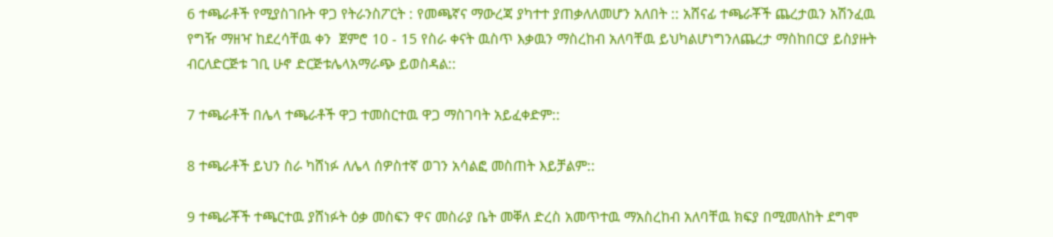6 ተጫራቶች የሚያስገቡት ዋጋ የትራንስፖርት : የመጫኛና ማውረጃ ያካተተ ያጠቃለለመሆን አለበት :: አሸናፊ ተጫራቾች ጨረታዉን አሽንፈዉ የግዥ ማዘዣ ከደረሳቸዉ ቀን  ጀምሮ 10 - 15 የስራ ቀናት ዉስጥ እቃዉን ማስረከብ አለባቸዉ ይህካልሆነግንለጨረታ ማስከበርያ ይስያዙት ብርለድርጅቱ ገቢ ሁኖ ድርጅቱሌላአማራጭ ይወስዳል::

7 ተጫራቶች በሌላ ተጫራቶች ዋጋ ተመስርተዉ ዋጋ ማስገባት አይፈቀድም::

8 ተጫራቶች ይህን ስራ ካሸነፉ ለሌላ ሰዎስተኛ ወገን አሳልፎ መስጠት እይቻልም::

9 ተጫራቾች ተጫርተዉ ያሸነፉት ዕቃ መስፍን ዋና መስራያ ቤት መቐለ ድረስ አመጥተዉ ማአስረከብ አለባቸዉ ክፍያ በሚመለከት ደግሞ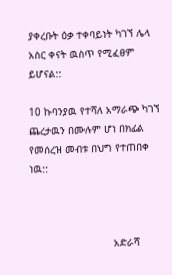ያቀረቡት ዕቃ ተቀባይነት ካገኘ ሌላ አስር ቀናት ዉስጥ የሚፈፀም ይሆናል::

10 ኩባንያዉ የተሻለ አማራጭ ካገኘ ጨረታዉን በሙሉም ሆነ በክፊል የመሰረዝ መብቱ በህግ የተጠበቀ ነዉ::



                            አድራሻ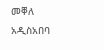መቐለ                                     አዲስአበባ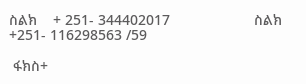ስልክ    + 251- 344402017                     ስልክ    +251- 116298563 /59

 ፋክስ+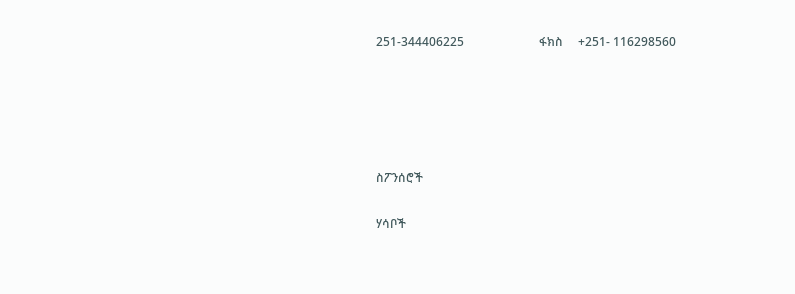251-344406225                         ፋክስ     +251- 116298560





ስፖንሰሮች

ሃሳቦች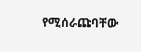የሚሰራጩባቸው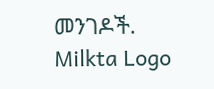መንገዶች.
Milkta Logo